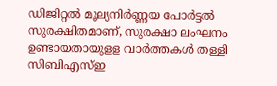ഡിജിറ്റൽ മൂല്യനിർണ്ണയ പോർട്ടൽ സുരക്ഷിതമാണ്, സുരക്ഷാ ലംഘനം ഉണ്ടായതായുളള വാർത്തകൾ തള്ളി സിബിഎസ്ഇ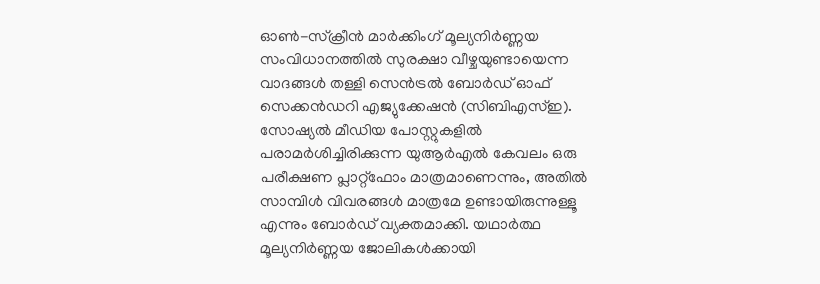ഓൺ-സ്ക്രീൻ മാർക്കിംഗ് മൂല്യനിർണ്ണയ സംവിധാനത്തിൽ സുരക്ഷാ വീഴ്ചയുണ്ടായെന്ന വാദങ്ങൾ തള്ളി സെൻട്രൽ ബോർഡ് ഓഫ് സെക്കൻഡറി എജ്യുക്കേഷൻ (സിബിഎസ്ഇ). സോഷ്യൽ മീഡിയ പോസ്റ്റുകളിൽ പരാമർശിച്ചിരിക്കുന്ന യുആർഎൽ കേവലം ഒരു പരീക്ഷണ പ്ലാറ്റ്ഫോം മാത്രമാണെന്നും, അതിൽ സാമ്പിൾ വിവരങ്ങൾ മാത്രമേ ഉണ്ടായിരുന്നുള്ളൂ എന്നും ബോർഡ് വ്യക്തമാക്കി. യഥാർത്ഥ മൂല്യനിർണ്ണയ ജോലികൾക്കായി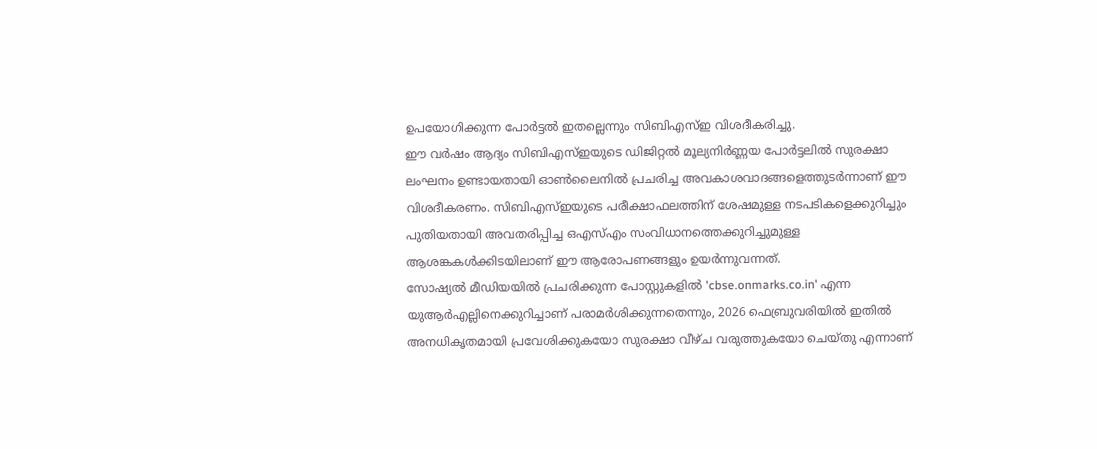ഉപയോഗിക്കുന്ന പോർട്ടൽ ഇതല്ലെന്നും സിബിഎസ്ഇ വിശദീകരിച്ചു.
ഈ വർഷം ആദ്യം സിബിഎസ്ഇയുടെ ഡിജിറ്റൽ മൂല്യനിർണ്ണയ പോർട്ടലിൽ സുരക്ഷാ ലംഘനം ഉണ്ടായതായി ഓൺലൈനിൽ പ്രചരിച്ച അവകാശവാദങ്ങളെത്തുടർന്നാണ് ഈ വിശദീകരണം. സിബിഎസ്ഇയുടെ പരീക്ഷാഫലത്തിന് ശേഷമുള്ള നടപടികളെക്കുറിച്ചും പുതിയതായി അവതരിപ്പിച്ച ഒഎസ്എം സംവിധാനത്തെക്കുറിച്ചുമുള്ള ആശങ്കകൾക്കിടയിലാണ് ഈ ആരോപണങ്ങളും ഉയർന്നുവന്നത്.
സോഷ്യൽ മീഡിയയിൽ പ്രചരിക്കുന്ന പോസ്റ്റുകളിൽ 'cbse.onmarks.co.in' എന്ന യുആർഎല്ലിനെക്കുറിച്ചാണ് പരാമർശിക്കുന്നതെന്നും, 2026 ഫെബ്രുവരിയിൽ ഇതിൽ അനധികൃതമായി പ്രവേശിക്കുകയോ സുരക്ഷാ വീഴ്ച വരുത്തുകയോ ചെയ്തു എന്നാണ്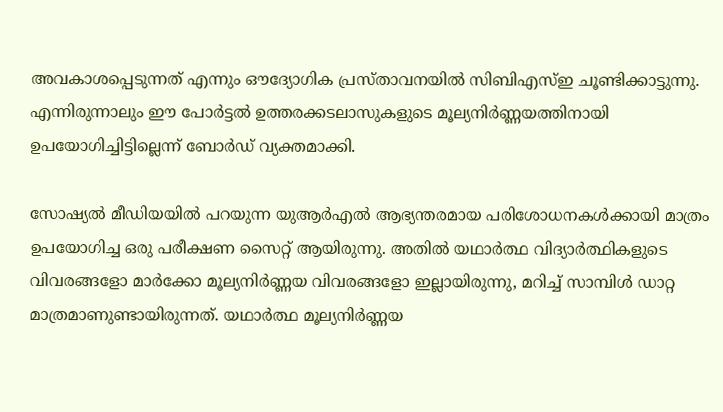അവകാശപ്പെടുന്നത് എന്നും ഔദ്യോഗിക പ്രസ്താവനയിൽ സിബിഎസ്ഇ ചൂണ്ടിക്കാട്ടുന്നു. എന്നിരുന്നാലും ഈ പോർട്ടൽ ഉത്തരക്കടലാസുകളുടെ മൂല്യനിർണ്ണയത്തിനായി ഉപയോഗിച്ചിട്ടില്ലെന്ന് ബോർഡ് വ്യക്തമാക്കി.

സോഷ്യൽ മീഡിയയിൽ പറയുന്ന യുആർഎൽ ആഭ്യന്തരമായ പരിശോധനകൾക്കായി മാത്രം ഉപയോഗിച്ച ഒരു പരീക്ഷണ സൈറ്റ് ആയിരുന്നു. അതിൽ യഥാർത്ഥ വിദ്യാർത്ഥികളുടെ വിവരങ്ങളോ മാർക്കോ മൂല്യനിർണ്ണയ വിവരങ്ങളോ ഇല്ലായിരുന്നു, മറിച്ച് സാമ്പിൾ ഡാറ്റ മാത്രമാണുണ്ടായിരുന്നത്. യഥാർത്ഥ മൂല്യനിർണ്ണയ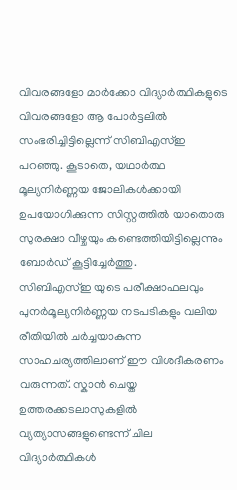വിവരങ്ങളോ മാർക്കോ വിദ്യാർത്ഥികളുടെ വിവരങ്ങളോ ആ പോർട്ടലിൽ സംഭരിച്ചിട്ടില്ലെന്ന് സിബിഎസ്ഇ പറഞ്ഞു. കൂടാതെ, യഥാർത്ഥ മൂല്യനിർണ്ണയ ജോലികൾക്കായി ഉപയോഗിക്കുന്ന സിസ്റ്റത്തിൽ യാതൊരു സുരക്ഷാ വീഴ്ചയും കണ്ടെത്തിയിട്ടില്ലെന്നും ബോർഡ് കൂട്ടിച്ചേർത്തു.
സിബിഎസ്ഇ യുടെ പരീക്ഷാഫലവും പുനർമൂല്യനിർണ്ണയ നടപടികളും വലിയ രീതിയിൽ ചർച്ചയാകുന്ന സാഹചര്യത്തിലാണ് ഈ വിശദീകരണം വരുന്നത്. സ്കാൻ ചെയ്ത ഉത്തരക്കടലാസുകളിൽ വ്യത്യാസങ്ങളുണ്ടെന്ന് ചില വിദ്യാർത്ഥികൾ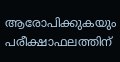ആരോപിക്കുകയും പരീക്ഷാഫലത്തിന്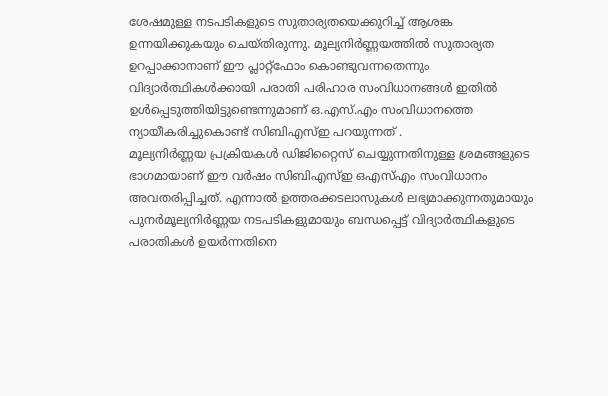ശേഷമുള്ള നടപടികളുടെ സുതാര്യതയെക്കുറിച്ച് ആശങ്ക ഉന്നയിക്കുകയും ചെയ്തിരുന്നു. മൂല്യനിർണ്ണയത്തിൽ സുതാര്യത ഉറപ്പാക്കാനാണ് ഈ പ്ലാറ്റ്ഫോം കൊണ്ടുവന്നതെന്നും വിദ്യാർത്ഥികൾക്കായി പരാതി പരിഹാര സംവിധാനങ്ങൾ ഇതിൽ ഉൾപ്പെടുത്തിയിട്ടുണ്ടെന്നുമാണ് ഒ.എസ്.എം സംവിധാനത്തെ ന്യായീകരിച്ചുകൊണ്ട് സിബിഎസ്ഇ പറയുന്നത് .
മൂല്യനിർണ്ണയ പ്രക്രിയകൾ ഡിജിറ്റൈസ് ചെയ്യുന്നതിനുള്ള ശ്രമങ്ങളുടെ ഭാഗമായാണ് ഈ വർഷം സിബിഎസ്ഇ ഒഎസ്എം സംവിധാനം അവതരിപ്പിച്ചത്. എന്നാൽ ഉത്തരക്കടലാസുകൾ ലഭ്യമാക്കുന്നതുമായും പുനർമൂല്യനിർണ്ണയ നടപടികളുമായും ബന്ധപ്പെട്ട് വിദ്യാർത്ഥികളുടെ പരാതികൾ ഉയർന്നതിനെ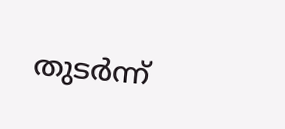തുടർന്ന്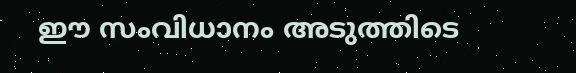ഈ സംവിധാനം അടുത്തിടെ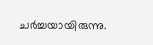ചർച്ചയായിരുന്നു.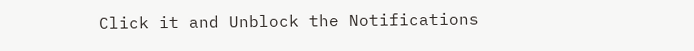Click it and Unblock the Notifications